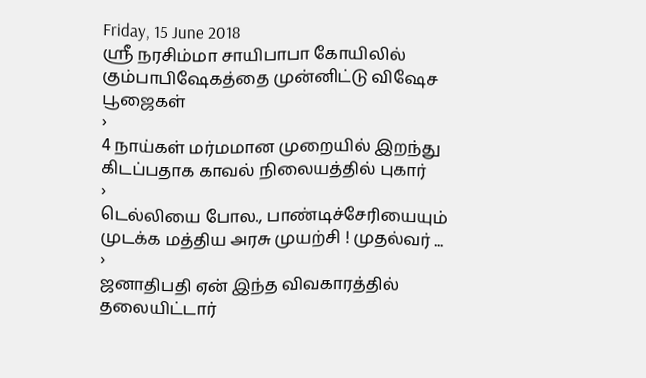Friday, 15 June 2018
ஸ்ரீ நரசிம்மா சாயிபாபா கோயிலில் கும்பாபிஷேகத்தை முன்னிட்டு விஷேச பூஜைகள்
›
4 நாய்கள் மர்மமான முறையில் இறந்து கிடப்பதாக காவல் நிலையத்தில் புகார்
›
டெல்லியை போல., பாண்டிச்சேரியையும் முடக்க மத்திய அரசு முயற்சி ! முதல்வர் ...
›
ஜனாதிபதி ஏன் இந்த விவகாரத்தில் தலையிட்டார்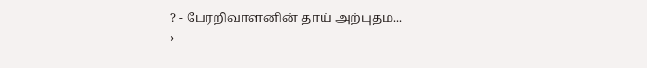? - பேரறிவாளனின் தாய் அற்புதம...
›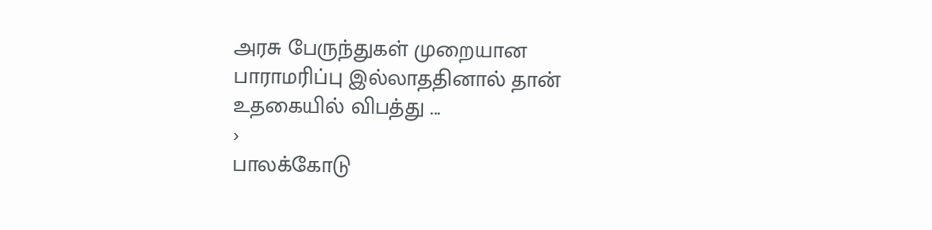அரசு பேருந்துகள் முறையான பாராமரிப்பு இல்லாததினால் தான் உதகையில் விபத்து ...
›
பாலக்கோடு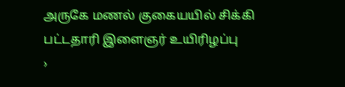அருகே மணல் குகையயில் சிக்கி பட்டதாரி இளைஞர் உயிரிழப்பு
›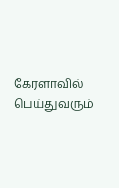கேரளாவில் பெய்துவரும்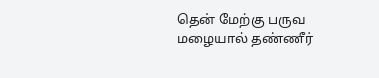தென் மேற்கு பருவ மழையால் தண்ணீர்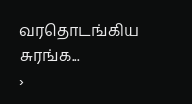வரதொடங்கிய சுரங்க...
›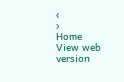‹
›
Home
View web version